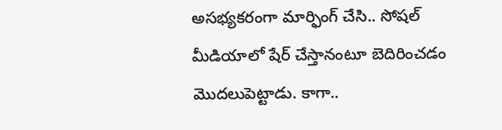అసభ్యకరంగా మార్ఫింగ్ చేసి.. సోషల్ మీడియాలో షేర్ చేస్తానంటూ బెదిరించడం మొదలుపెట్టాడు. కాగా..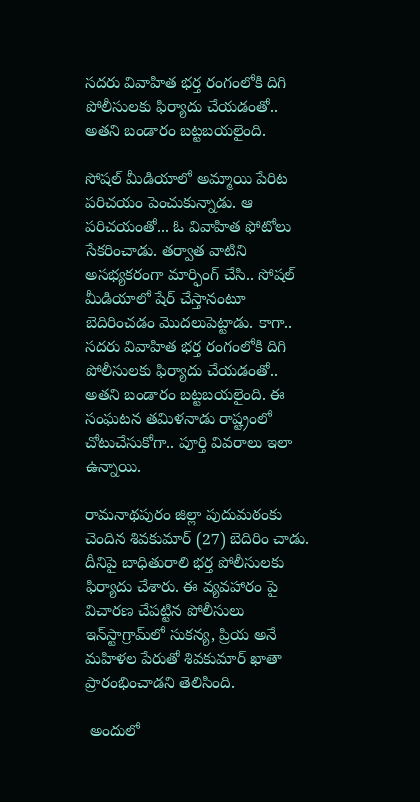సదరు వివాహిత భర్త రంగంలోకి దిగి పోలీసులకు ఫిర్యాదు చేయడంతో.. అతని బండారం బట్టబయలైంది.

సోషల్ మీడియాలో అమ్మాయి పేరిట పరిచయం పెంచుకున్నాడు. ఆ పరిచయంతో... ఓ వివాహిత ఫోటోలు సేకరించాడు. తర్వాత వాటిని అసభ్యకరంగా మార్ఫింగ్ చేసి.. సోషల్ మీడియాలో షేర్ చేస్తానంటూ బెదిరించడం మొదలుపెట్టాడు. కాగా.. సదరు వివాహిత భర్త రంగంలోకి దిగి పోలీసులకు ఫిర్యాదు చేయడంతో.. అతని బండారం బట్టబయలైంది. ఈ సంఘటన తమిళనాడు రాష్ట్రంలో చోటుచేసుకోగా.. పూర్తి వివరాలు ఇలా ఉన్నాయి.

రామనాథపురం జిల్లా పుదుమఠంకు చెందిన శివకుమార్‌ (27) బెదిరిం చాడు. దీనిపై బాధితురాలి భర్త పోలీసులకు ఫిర్యాదు చేశారు. ఈ వ్యవహారం పై విచారణ చేపట్టిన పోలీసులు ఇన్‌స్టాగ్రామ్‌లో సుకన్య, ప్రియ అనే మహిళల పేరుతో శివకుమార్‌ ఖాతా ప్రారంభించాడని తెలిసింది.

 అందులో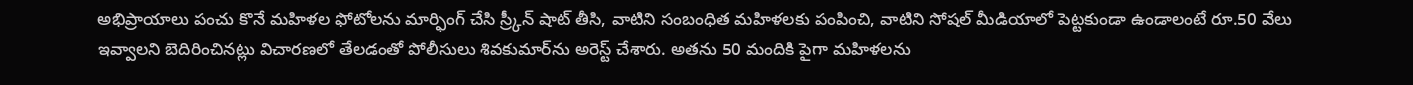అభిప్రాయాలు పంచు కొనే మహిళల ఫోటోలను మార్ఫింగ్‌ చేసి స్ర్కీన్‌ షాట్‌ తీసి, వాటిని సంబంధిత మహిళలకు పంపించి, వాటిని సోషల్‌ మీడియాలో పెట్టకుండా ఉండాలంటే రూ.50 వేలు ఇవ్వాలని బెదిరించినట్లు విచారణలో తేలడంతో పోలీసులు శివకుమార్‌ను అరెస్ట్‌ చేశారు. అతను 50 మందికి పైగా మహిళలను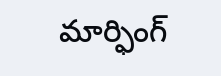మార్ఫింగ్‌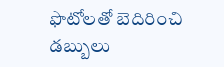ఫొటోలతో బెదిరించి డబ్బులు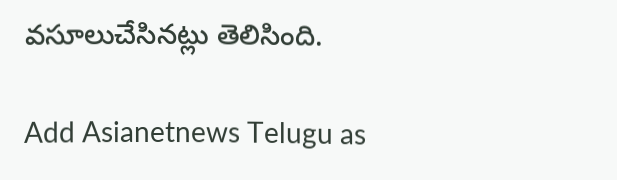వసూలుచేసినట్లు తెలిసింది.

Add Asianetnews Telugu as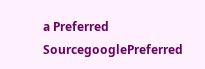a Preferred SourcegooglePreferred